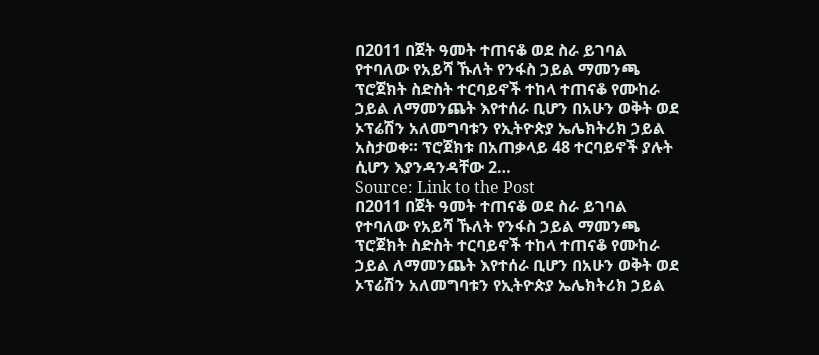በ2011 በጀት ዓመት ተጠናቆ ወደ ስራ ይገባል የተባለው የአይሻ ኹለት የንፋስ ኃይል ማመንጫ ፕሮጀክት ስድስት ተርባይኖች ተከላ ተጠናቆ የሙከራ ኃይል ለማመንጨት እየተሰራ ቢሆን በአሁን ወቅት ወደ ኦፕሬሽን አለመግባቱን የኢትዮጵያ ኤሌክትሪክ ኃይል አስታወቀ። ፕሮጀክቱ በአጠቃላይ 48 ተርባይኖች ያሉት ሲሆን እያንዳንዳቸው 2…
Source: Link to the Post
በ2011 በጀት ዓመት ተጠናቆ ወደ ስራ ይገባል የተባለው የአይሻ ኹለት የንፋስ ኃይል ማመንጫ ፕሮጀክት ስድስት ተርባይኖች ተከላ ተጠናቆ የሙከራ ኃይል ለማመንጨት እየተሰራ ቢሆን በአሁን ወቅት ወደ ኦፕሬሽን አለመግባቱን የኢትዮጵያ ኤሌክትሪክ ኃይል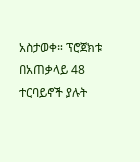አስታወቀ። ፕሮጀክቱ በአጠቃላይ 48 ተርባይኖች ያሉት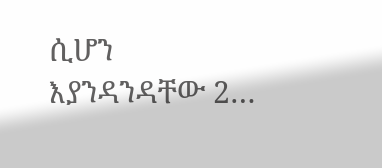ሲሆን እያንዳንዳቸው 2…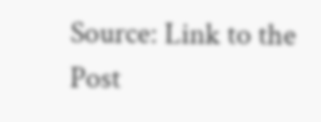Source: Link to the Post